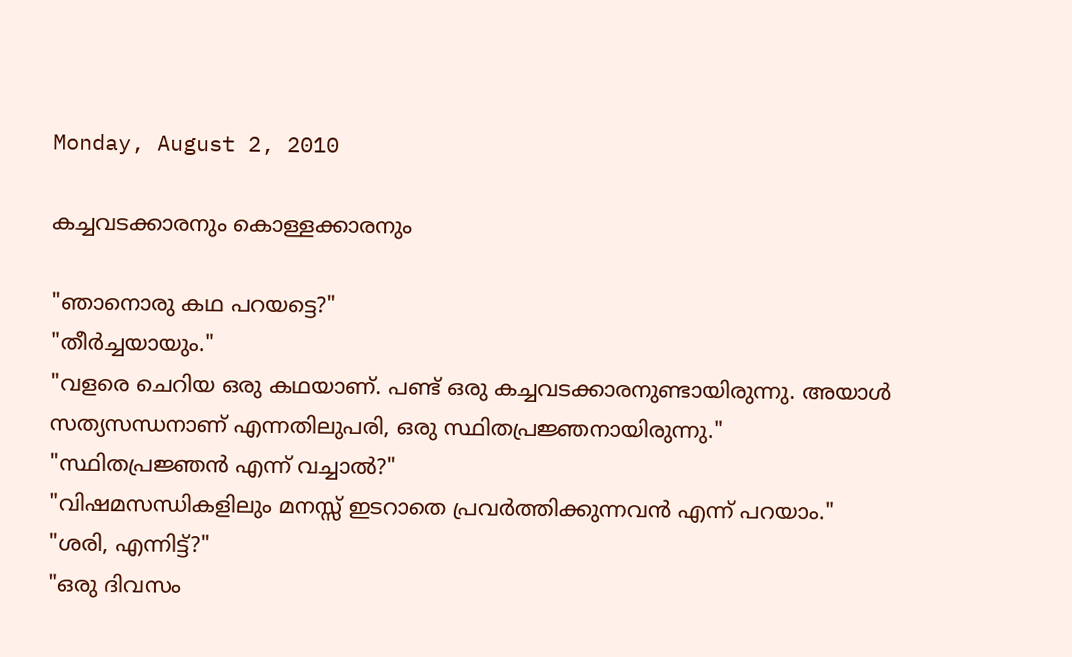Monday, August 2, 2010

കച്ചവടക്കാരനും കൊള്ളക്കാരനും

"ഞാനൊരു കഥ പറയട്ടെ?"
"തീര്‍ച്ചയായും."
"വളരെ ചെറിയ ഒരു കഥയാണ്‌. പണ്ട് ഒരു കച്ചവടക്കാരനുണ്ടായിരുന്നു. അയാള്‍ സത്യസന്ധനാണ് എന്നതിലുപരി, ഒരു സ്ഥിതപ്രജ്ഞനായിരുന്നു."
"സ്ഥിതപ്രജ്ഞന്‍ എന്ന് വച്ചാല്‍?"
"വിഷമസന്ധികളിലും മനസ്സ് ഇടറാതെ പ്രവര്‍ത്തിക്കുന്നവന്‍ എന്ന് പറയാം."
"ശരി, എന്നിട്ട്?"
"ഒരു ദിവസം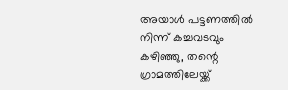അയാള്‍ പട്ടണത്തില്‍ നിന്ന് കച്ചവടവും കഴിഞ്ഞു, തന്റെ ഗ്രാമത്തിലേയ്ക്ക്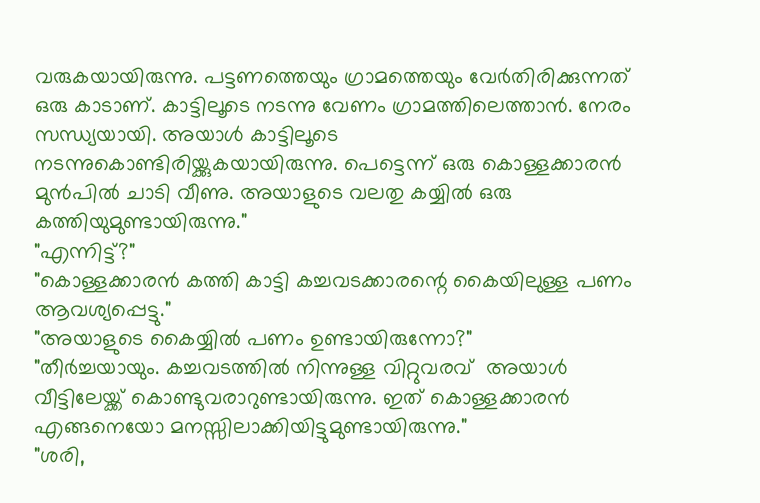വരുകയായിരുന്നു. പട്ടണത്തെയും ഗ്രാമത്തെയും വേര്‍തിരിക്കുന്നത് ഒരു കാടാണ്. കാട്ടിലൂടെ നടന്നു വേണം ഗ്രാമത്തിലെത്താന്‍. നേരം സന്ധ്യയായി. അയാള്‍ കാട്ടിലൂടെ നടന്നുകൊണ്ടിരിയ്ക്കുകയായിരുന്നു. പെട്ടെന്ന് ഒരു കൊള്ളക്കാരന്‍ മുന്‍പില്‍ ചാടി വീണു. അയാളുടെ വലതു കയ്യില്‍ ഒരു കത്തിയുമുണ്ടായിരുന്നു."
"എന്നിട്ട്?"
"കൊള്ളക്കാരന്‍ കത്തി കാട്ടി കച്ചവടക്കാരന്റെ കൈയിലുള്ള പണം ആവശ്യപ്പെട്ടു."
"അയാളുടെ കൈയ്യില്‍ പണം ഉണ്ടായിരുന്നോ?"
"തീര്‍ച്ചയായും. കച്ചവടത്തില്‍ നിന്നുള്ള വിറ്റുവരവ്  അയാള്‍ വീട്ടിലേയ്ക്ക് കൊണ്ടുവരാറുണ്ടായിരുന്നു. ഇത് കൊള്ളക്കാരന്‍ എങ്ങനെയോ മനസ്സിലാക്കിയിട്ടുമുണ്ടായിരുന്നു."
"ശരി,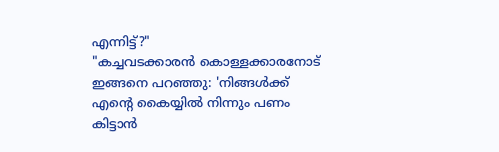എന്നിട്ട്?"
"കച്ചവടക്കാരന്‍ കൊള്ളക്കാരനോട്  ഇങ്ങനെ പറഞ്ഞു: 'നിങ്ങള്‍ക്ക് എന്റെ കൈയ്യില്‍ നിന്നും പണം കിട്ടാന്‍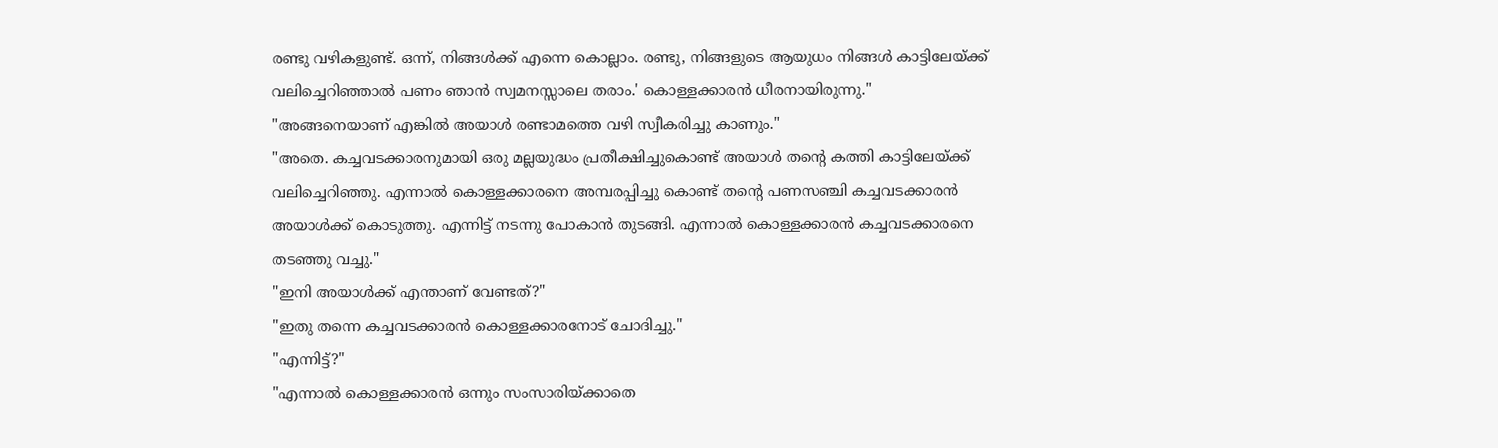രണ്ടു വഴികളുണ്ട്. ഒന്ന്, നിങ്ങള്‍ക്ക് എന്നെ കൊല്ലാം. രണ്ടു, നിങ്ങളുടെ ആയുധം നിങ്ങള്‍ കാട്ടിലേയ്ക്ക് വലിച്ചെറിഞ്ഞാല്‍ പണം ഞാന്‍ സ്വമനസ്സാലെ തരാം.' കൊള്ളക്കാരന്‍ ധീരനായിരുന്നു."
"അങ്ങനെയാണ് എങ്കില്‍ അയാള്‍ രണ്ടാമത്തെ വഴി സ്വീകരിച്ചു കാണും."
"അതെ. കച്ചവടക്കാരനുമായി ഒരു മല്ലയുദ്ധം പ്രതീക്ഷിച്ചുകൊണ്ട് അയാള്‍ തന്റെ കത്തി കാട്ടിലേയ്ക്ക് വലിച്ചെറിഞ്ഞു. എന്നാല്‍ കൊള്ളക്കാരനെ അമ്പരപ്പിച്ചു കൊണ്ട് തന്റെ പണസഞ്ചി കച്ചവടക്കാരന്‍ അയാള്‍ക്ക്‌ കൊടുത്തു. എന്നിട്ട് നടന്നു പോകാന്‍ തുടങ്ങി. എന്നാല്‍ കൊള്ളക്കാരന്‍ കച്ചവടക്കാരനെ തടഞ്ഞു വച്ചു."
"ഇനി അയാള്‍ക്ക്‌ എന്താണ് വേണ്ടത്?"
"ഇതു തന്നെ കച്ചവടക്കാരന്‍ കൊള്ളക്കാരനോട് ചോദിച്ചു."
"എന്നിട്ട്?"
"എന്നാല്‍ കൊള്ളക്കാരന്‍ ഒന്നും സംസാരിയ്ക്കാതെ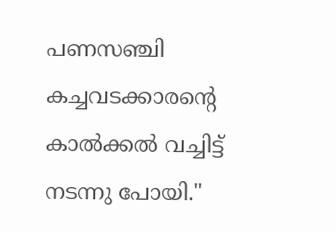പണസഞ്ചി കച്ചവടക്കാരന്റെ കാല്‍ക്കല്‍ വച്ചിട്ട് നടന്നു പോയി."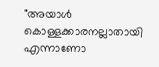"അയാള്‍ കൊള്ളക്കാരനല്ലാതായി എന്നാണോ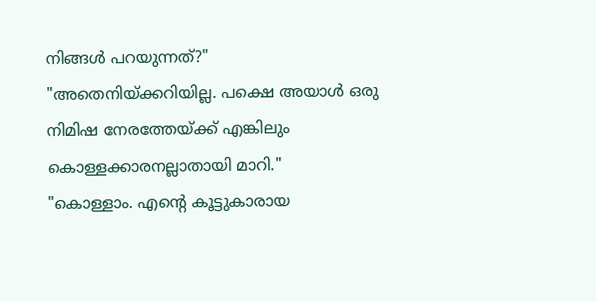നിങ്ങള്‍ പറയുന്നത്?"
"അതെനിയ്ക്കറിയില്ല. പക്ഷെ അയാള്‍ ഒരു നിമിഷ നേരത്തേയ്ക്ക് എങ്കിലും കൊള്ളക്കാരനല്ലാതായി മാറി."
"കൊള്ളാം. എന്റെ കൂട്ടുകാരായ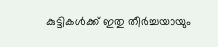കുട്ടികള്‍ക്ക് ഇതു തീര്‍ച്ചയായും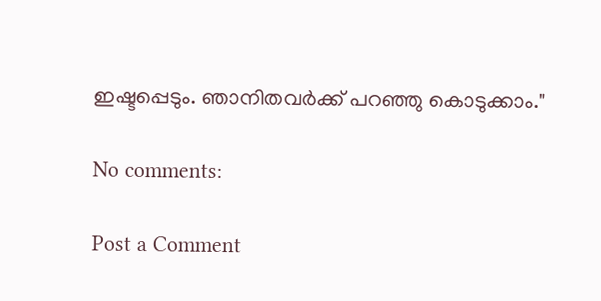ഇഷ്ടപ്പെടും. ഞാനിതവര്‍ക്ക് പറഞ്ഞു കൊടുക്കാം."

No comments:

Post a Comment